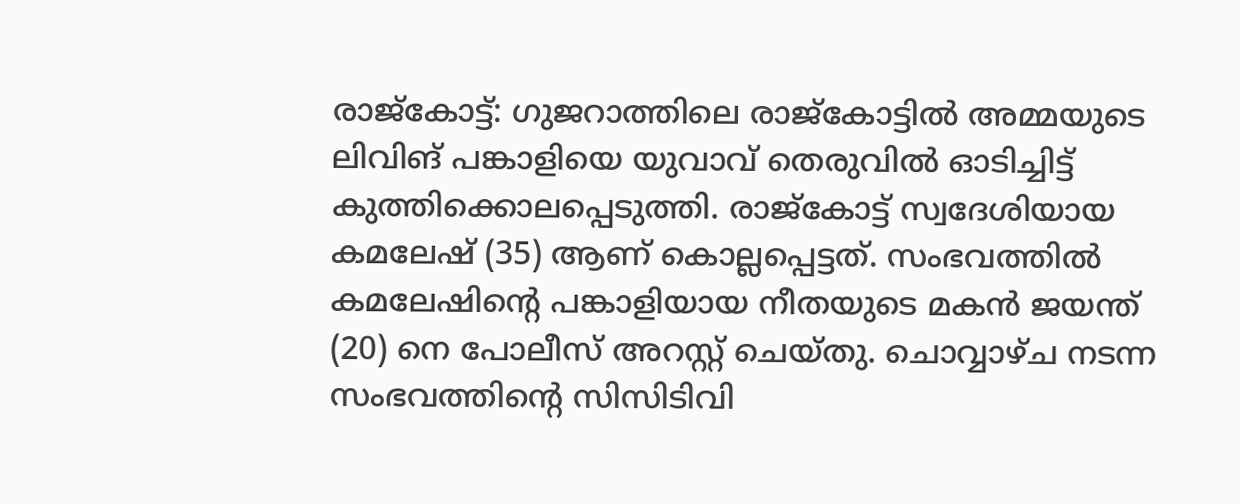രാജ്കോട്ട്: ഗുജറാത്തിലെ രാജ്കോട്ടിൽ അമ്മയുടെ ലിവിങ് പങ്കാളിയെ യുവാവ് തെരുവിൽ ഓടിച്ചിട്ട് കുത്തിക്കൊലപ്പെടുത്തി. രാജ്കോട്ട് സ്വദേശിയായ കമലേഷ് (35) ആണ് കൊല്ലപ്പെട്ടത്. സംഭവത്തിൽ കമലേഷിന്റെ പങ്കാളിയായ നീതയുടെ മകൻ ജയന്ത് (20) നെ പോലീസ് അറസ്റ്റ് ചെയ്തു. ചൊവ്വാഴ്ച നടന്ന സംഭവത്തിന്റെ സിസിടിവി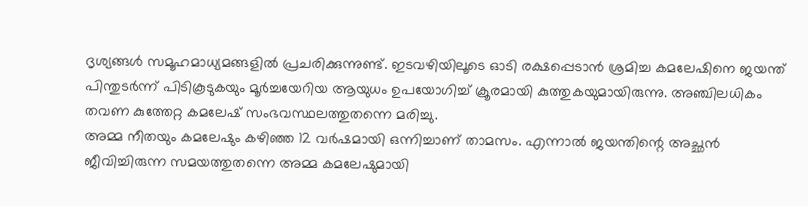ദൃശ്യങ്ങൾ സമൂഹമാധ്യമങ്ങളിൽ പ്രചരിക്കുന്നുണ്ട്. ഇടവഴിയിലൂടെ ഓടി രക്ഷപ്പെടാൻ ശ്രമിച്ച കമലേഷിനെ ജയന്ത് പിന്തുടർന്ന് പിടികൂടുകയും മൂർച്ചയേറിയ ആയുധം ഉപയോഗിച്ച് ക്രൂരമായി കുത്തുകയുമായിരുന്നു. അഞ്ചിലധികം തവണ കുത്തേറ്റ കമലേഷ് സംഭവസ്ഥലത്തുതന്നെ മരിച്ചു.
അമ്മ നീതയും കമലേഷും കഴിഞ്ഞ 12 വർഷമായി ഒന്നിച്ചാണ് താമസം. എന്നാൽ ജയന്തിന്റെ അച്ഛൻ ജീവിച്ചിരുന്ന സമയത്തുതന്നെ അമ്മ കമലേഷുമായി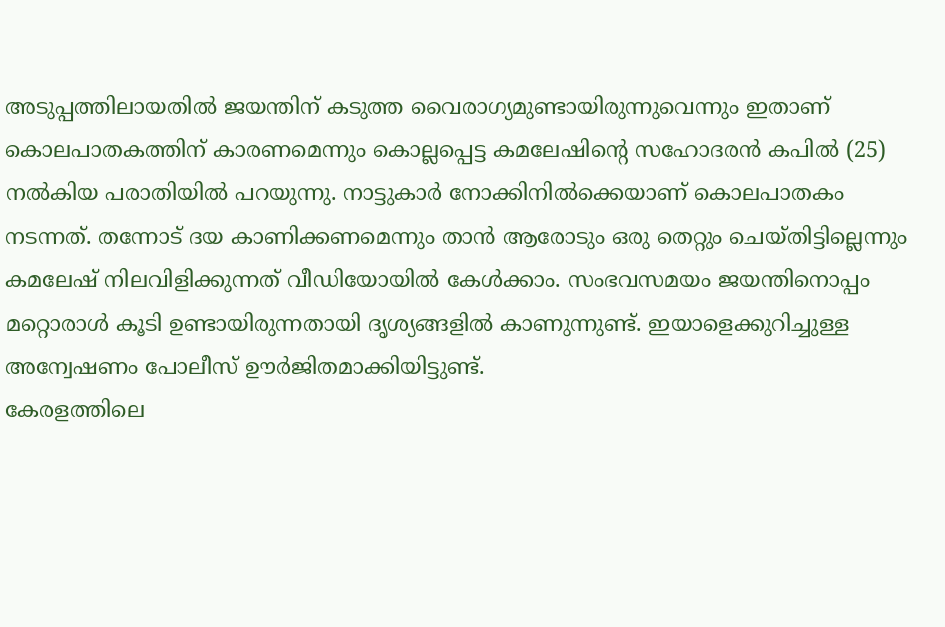അടുപ്പത്തിലായതിൽ ജയന്തിന് കടുത്ത വൈരാഗ്യമുണ്ടായിരുന്നുവെന്നും ഇതാണ് കൊലപാതകത്തിന് കാരണമെന്നും കൊല്ലപ്പെട്ട കമലേഷിന്റെ സഹോദരൻ കപിൽ (25) നൽകിയ പരാതിയിൽ പറയുന്നു. നാട്ടുകാർ നോക്കിനിൽക്കെയാണ് കൊലപാതകം നടന്നത്. തന്നോട് ദയ കാണിക്കണമെന്നും താൻ ആരോടും ഒരു തെറ്റും ചെയ്തിട്ടില്ലെന്നും കമലേഷ് നിലവിളിക്കുന്നത് വീഡിയോയിൽ കേൾക്കാം. സംഭവസമയം ജയന്തിനൊപ്പം മറ്റൊരാൾ കൂടി ഉണ്ടായിരുന്നതായി ദൃശ്യങ്ങളിൽ കാണുന്നുണ്ട്. ഇയാളെക്കുറിച്ചുള്ള അന്വേഷണം പോലീസ് ഊർജിതമാക്കിയിട്ടുണ്ട്.
കേരളത്തിലെ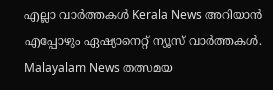എല്ലാ വാർത്തകൾ Kerala News അറിയാൻ എപ്പോഴും ഏഷ്യാനെറ്റ് ന്യൂസ് വാർത്തകൾ. Malayalam News തത്സമയ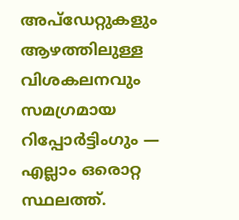അപ്ഡേറ്റുകളും ആഴത്തിലുള്ള വിശകലനവും സമഗ്രമായ റിപ്പോർട്ടിംഗും — എല്ലാം ഒരൊറ്റ സ്ഥലത്ത്.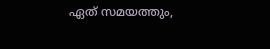ഏത് സമയത്തും,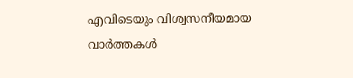എവിടെയും വിശ്വസനീയമായ വാർത്തകൾ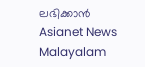ലഭിക്കാൻ Asianet News Malayalam